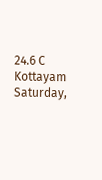24.6 C
Kottayam
Saturday,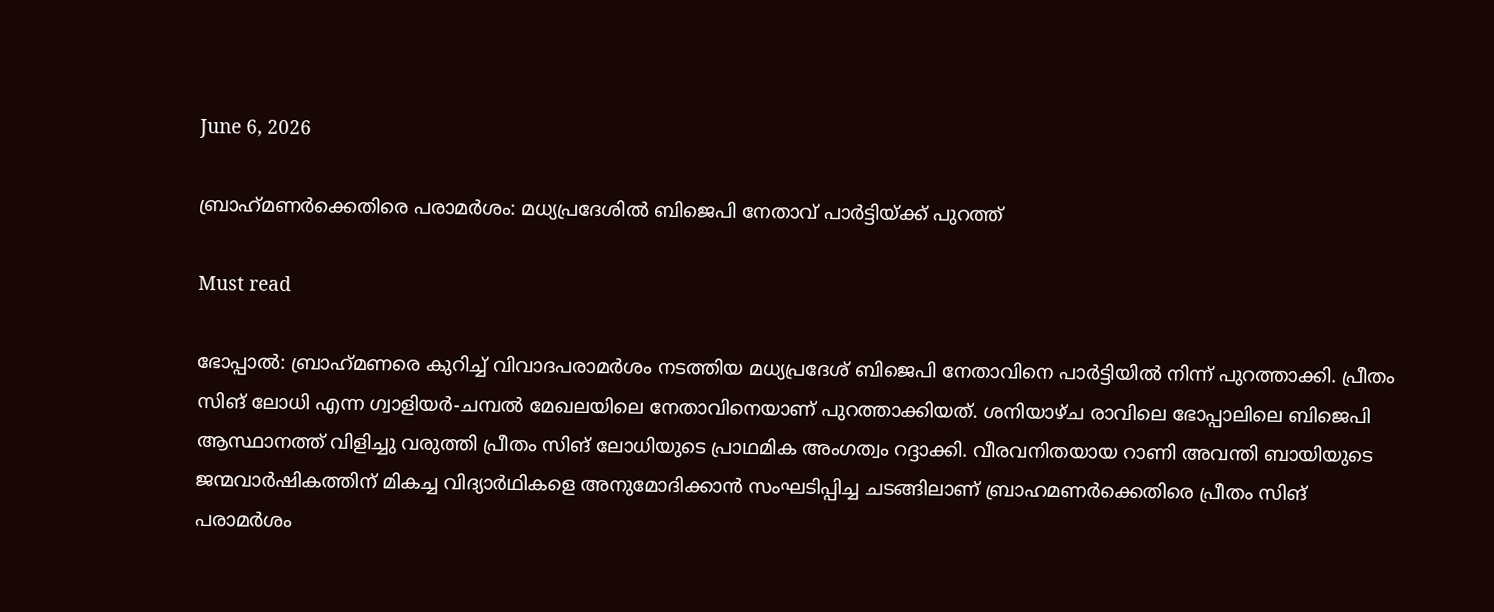June 6, 2026

ബ്രാഹ്‌മണർക്കെതിരെ പരാമർശം: മധ്യപ്രദേശിൽ ബിജെപി നേതാവ് പാർട്ടിയ്ക്ക് പുറത്ത്‌

Must read

ഭോപ്പാല്‍: ബ്രാഹ്‌മണരെ കുറിച്ച് വിവാദപരാമര്‍ശം നടത്തിയ മധ്യപ്രദേശ് ബിജെപി നേതാവിനെ പാര്‍ട്ടിയില്‍ നിന്ന് പുറത്താക്കി. പ്രീതം സിങ് ലോധി എന്ന ഗ്വാളിയര്‍-ചമ്പല്‍ മേഖലയിലെ നേതാവിനെയാണ് പുറത്താക്കിയത്. ശനിയാഴ്ച രാവിലെ ഭോപ്പാലിലെ ബിജെപി ആസ്ഥാനത്ത് വിളിച്ചു വരുത്തി പ്രീതം സിങ് ലോധിയുടെ പ്രാഥമിക അംഗത്വം റദ്ദാക്കി. വീരവനിതയായ റാണി അവന്തി ബായിയുടെ ജന്മവാര്‍ഷികത്തിന് മികച്ച വിദ്യാര്‍ഥികളെ അനുമോദിക്കാന്‍ സംഘടിപ്പിച്ച ചടങ്ങിലാണ് ബ്രാഹമണര്‍ക്കെതിരെ പ്രീതം സിങ് പരാമര്‍ശം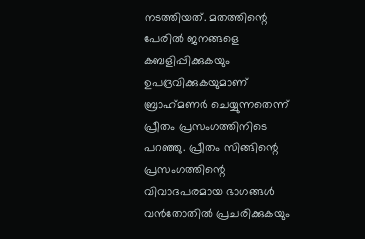നടത്തിയത്. മതത്തിന്റെ പേരില്‍ ജനങ്ങളെ കബളിപ്പിക്കുകയും ഉപദ്രവിക്കുകയുമാണ് ബ്രാഹ്‌മണര്‍ ചെയ്യുന്നതെന്ന് പ്രീതം പ്രസംഗത്തിനിടെ പറഞ്ഞു. പ്രീതം സിങ്ങിന്റെ പ്രസംഗത്തിന്റെ വിവാദപരമായ ഭാഗങ്ങള്‍ വന്‍തോതില്‍ പ്രചരിക്കുകയും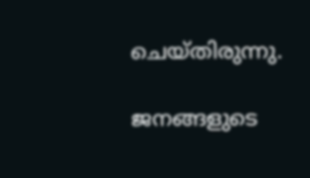ചെയ്തിരുന്നു.

ജനങ്ങളുടെ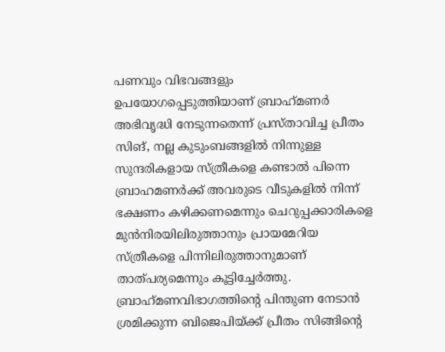പണവും വിഭവങ്ങളും ഉപയോഗപ്പെടുത്തിയാണ് ബ്രാഹ്‌മണര്‍ അഭിവൃദ്ധി നേടുന്നതെന്ന് പ്രസ്താവിച്ച പ്രീതം സിങ്, നല്ല കുടുംബങ്ങളില്‍ നിന്നുള്ള സുന്ദരികളായ സ്ത്രീകളെ കണ്ടാല്‍ പിന്നെ ബ്രാഹമണര്‍ക്ക് അവരുടെ വീടുകളില്‍ നിന്ന് ഭക്ഷണം കഴിക്കണമെന്നും ചെറുപ്പക്കാരികളെ മുന്‍നിരയിലിരുത്താനും പ്രായമേറിയ സ്ത്രീകളെ പിന്നിലിരുത്താനുമാണ് താത്പര്യമെന്നും കൂട്ടിച്ചേര്‍ത്തു. ബ്രാഹ്‌മണവിഭാഗത്തിന്റെ പിന്തുണ നേടാന്‍ ശ്രമിക്കുന്ന ബിജെപിയ്ക്ക് പ്രീതം സിങ്ങിന്റെ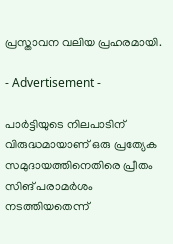പ്രസ്താവന വലിയ പ്രഹരമായി.

- Advertisement -

പാര്‍ട്ടിയുടെ നിലപാടിന് വിരുദ്ധമായാണ് ഒരു പ്രത്യേക സമുദായത്തിനെതിരെ പ്രീതം സിങ് പരാമര്‍ശം നടത്തിയതെന്ന്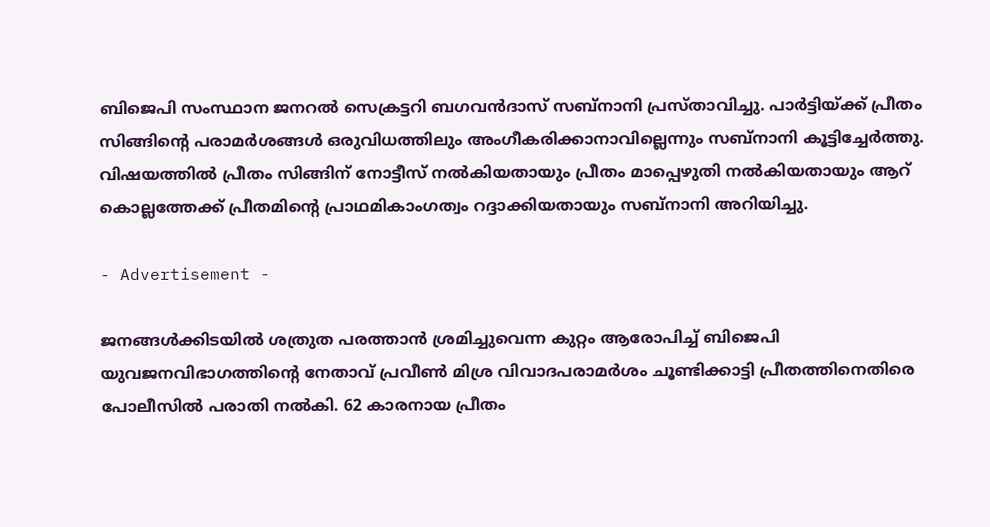ബിജെപി സംസ്ഥാന ജനറല്‍ സെക്രട്ടറി ബഗവന്‍ദാസ് സബ്‌നാനി പ്രസ്താവിച്ചു. പാര്‍ട്ടിയ്ക്ക് പ്രീതം സിങ്ങിന്റെ പരാമര്‍ശങ്ങള്‍ ഒരുവിധത്തിലും അംഗീകരിക്കാനാവില്ലെന്നും സബ്‌നാനി കൂട്ടിച്ചേര്‍ത്തു. വിഷയത്തില്‍ പ്രീതം സിങ്ങിന് നോട്ടീസ് നല്‍കിയതായും പ്രീതം മാപ്പെഴുതി നല്‍കിയതായും ആറ് കൊല്ലത്തേക്ക് പ്രീതമിന്റെ പ്രാഥമികാംഗത്വം റദ്ദാക്കിയതായും സബ്‌നാനി അറിയിച്ചു.

- Advertisement -

ജനങ്ങള്‍ക്കിടയില്‍ ശത്രുത പരത്താന്‍ ശ്രമിച്ചുവെന്ന കുറ്റം ആരോപിച്ച് ബിജെപി യുവജനവിഭാഗത്തിന്റെ നേതാവ് പ്രവീണ്‍ മിശ്ര വിവാദപരാമര്‍ശം ചൂണ്ടിക്കാട്ടി പ്രീതത്തിനെതിരെ പോലീസില്‍ പരാതി നല്‍കി. 62 കാരനായ പ്രീതം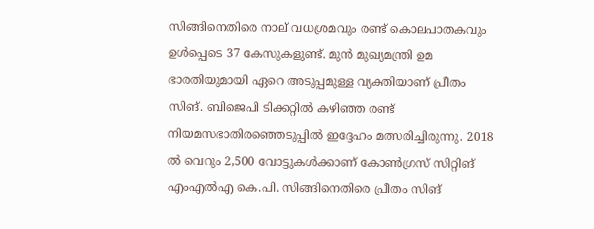സിങ്ങിനെതിരെ നാല് വധശ്രമവും രണ്ട് കൊലപാതകവും ഉള്‍പ്പെടെ 37 കേസുകളുണ്ട്. മുന്‍ മുഖ്യമന്ത്രി ഉമ ഭാരതിയുമായി ഏറെ അടുപ്പമുള്ള വ്യക്തിയാണ് പ്രീതം സിങ്. ബിജെപി ടിക്കറ്റില്‍ കഴിഞ്ഞ രണ്ട് നിയമസഭാതിരഞ്ഞെടുപ്പില്‍ ഇദ്ദേഹം മത്സരിച്ചിരുന്നു. 2018 ല്‍ വെറും 2,500 വോട്ടുകള്‍ക്കാണ് കോണ്‍ഗ്രസ് സിറ്റിങ് എംഎല്‍എ കെ.പി. സിങ്ങിനെതിരെ പ്രീതം സിങ്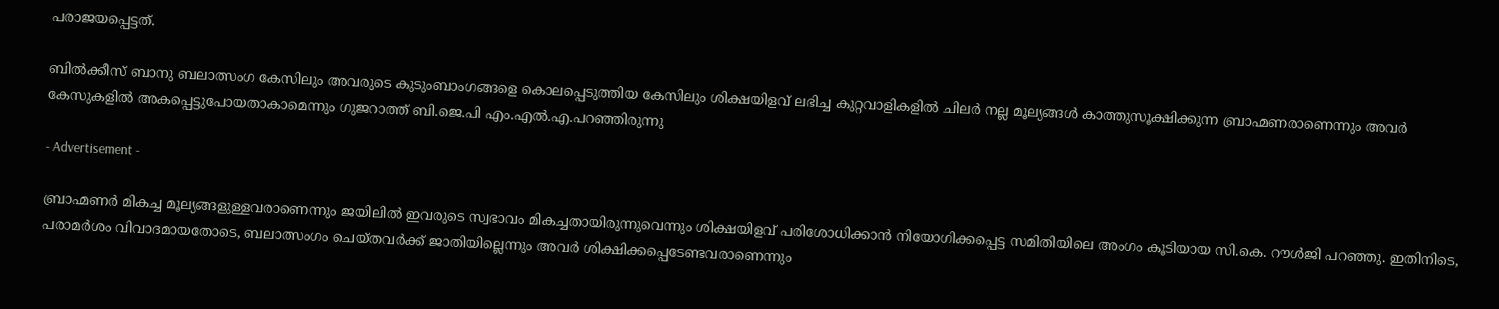പരാജയപ്പെട്ടത്.

ബിൽക്കീസ് ബാനു ബലാത്സംഗ കേസിലും അവരുടെ കുടുംബാംഗങ്ങളെ കൊലപ്പെടുത്തിയ കേസിലും ശിക്ഷയിളവ് ലഭിച്ച കുറ്റവാളികളിൽ ചിലർ നല്ല മൂല്യങ്ങൾ കാത്തുസൂക്ഷിക്കുന്ന ബ്രാഹ്മണരാണെന്നും അവർ കേസുകളിൽ അകപ്പെട്ടുപോയതാകാമെന്നും ഗുജറാത്ത് ബി.ജെ.പി എം.എൽ.എ.പറഞ്ഞിരുന്നു

- Advertisement -

ബ്രാഹ്മണർ മികച്ച മൂല്യങ്ങളുള്ളവരാണെന്നും ജയിലിൽ ഇവരുടെ സ്വഭാവം മികച്ചതായിരുന്നുവെന്നും ശിക്ഷയിളവ് പരിശോധിക്കാൻ നിയോഗിക്കപ്പെട്ട സമിതിയിലെ അംഗം കൂടിയായ സി.കെ. റൗൾജി പറഞ്ഞു. ഇതിനിടെ, പരാമർശം വിവാദമായതോടെ, ബലാത്സംഗം ചെയ്തവർക്ക് ജാതിയില്ലെന്നും അവർ ശിക്ഷിക്കപ്പെടേണ്ടവരാണെന്നും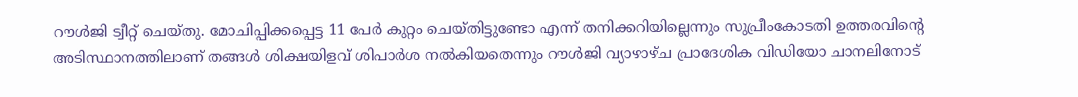റൗൾജി ട്വീറ്റ് ചെയ്തു. മോചിപ്പിക്കപ്പെട്ട 11 പേർ കുറ്റം ചെയ്തിട്ടുണ്ടോ എന്ന് തനിക്കറിയില്ലെന്നും സുപ്രീംകോടതി ഉത്തരവിന്റെ അടിസ്ഥാനത്തിലാണ് തങ്ങൾ ശിക്ഷയിളവ് ശിപാർശ നൽകിയതെന്നും റൗൾജി വ്യാഴാഴ്ച പ്രാദേശിക വിഡിയോ ചാനലിനോട്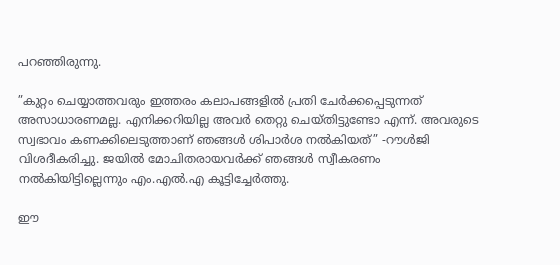പറഞ്ഞിരുന്നു.

”കുറ്റം ചെയ്യാത്തവരും ഇത്തരം കലാപങ്ങളിൽ പ്രതി ചേർക്കപ്പെടുന്നത് അസാധാരണമല്ല. എനിക്കറിയില്ല അവർ തെറ്റു ചെയ്തിട്ടുണ്ടോ എന്ന്. അവരുടെ സ്വഭാവം കണക്കിലെടുത്താണ് ഞങ്ങൾ ശിപാർശ നൽകിയത്” -റൗൾജി വിശദീകരിച്ചു. ജയിൽ മോചിതരായവർക്ക് ഞങ്ങൾ സ്വീകരണം നൽകിയിട്ടില്ലെന്നും എം.എൽ.എ കൂട്ടിച്ചേർത്തു.

ഈ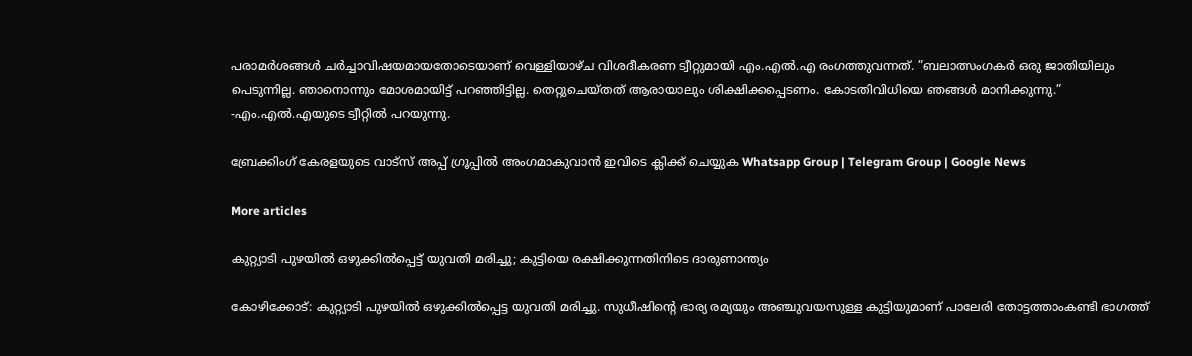പരാമർശങ്ങൾ ചർച്ചാവിഷയമായതോടെയാണ് വെള്ളിയാഴ്ച വിശദീകരണ ട്വീറ്റുമായി എം.എൽ.എ രംഗത്തുവന്നത്. ”ബലാത്സംഗകർ ഒരു ജാതിയിലും പെടുന്നില്ല. ഞാനൊന്നും മോശമായിട്ട് പറഞ്ഞിട്ടില്ല. തെറ്റുചെയ്തത് ആരായാലും ശിക്ഷിക്കപ്പെടണം. കോടതിവിധിയെ ഞങ്ങൾ മാനിക്കുന്നു.” -എം.എൽ.എയുടെ ട്വീറ്റിൽ പറയുന്നു.

ബ്രേക്കിംഗ് കേരളയുടെ വാട്സ് അപ്പ് ഗ്രൂപ്പിൽ അംഗമാകുവാൻ ഇവിടെ ക്ലിക്ക് ചെയ്യുക Whatsapp Group | Telegram Group | Google News

More articles

കുറ്റ്യാടി പുഴയിൽ ഒഴുക്കിൽപ്പെട്ട് യുവതി മരിച്ചു; കുട്ടിയെ രക്ഷിക്കുന്നതിനിടെ ദാരുണാന്ത്യം

കോഴിക്കോട്: കുറ്റ്യാടി പുഴയിൽ ഒഴുക്കിൽപ്പെട്ട യുവതി മരിച്ചു. സുധീഷിന്റെ ഭാര്യ രമ്യയും അഞ്ചുവയസുള്ള കുട്ടിയുമാണ് പാലേരി തോട്ടത്താംകണ്ടി ഭാഗത്ത്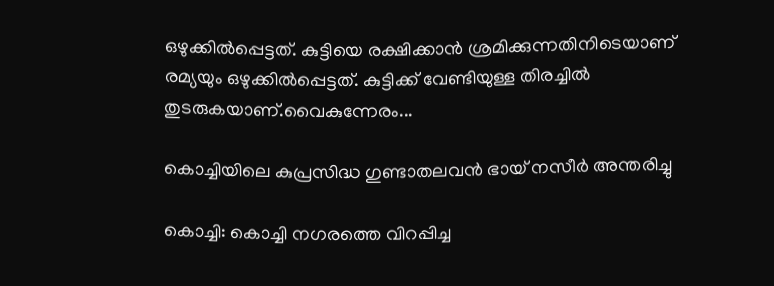ഒഴുക്കിൽപ്പെട്ടത്. കുട്ടിയെ രക്ഷിക്കാൻ ശ്രമിക്കുന്നതിനിടെയാണ് രമ്യയും ഒഴുക്കിൽപ്പെട്ടത്. കുട്ടിക്ക് വേണ്ടിയുള്ള തിരച്ചിൽ തുടരുകയാണ്.വൈകുന്നേരം...

കൊച്ചിയിലെ കുപ്രസിദ്ധ ഗുണ്ടാതലവൻ ഭായ് നസീർ അന്തരിച്ചു

കൊച്ചി: കൊച്ചി നഗരത്തെ വിറപ്പിച്ച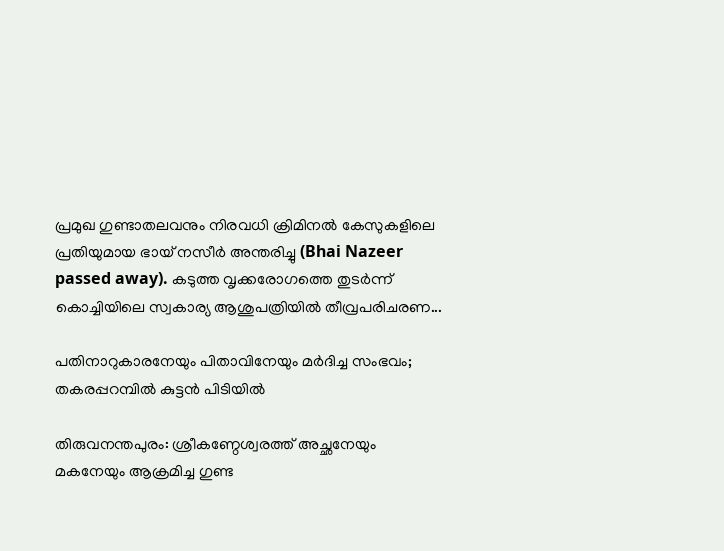പ്രമുഖ ഗുണ്ടാതലവനും നിരവധി ക്രിമിനൽ കേസുകളിലെ പ്രതിയുമായ ഭായ് നസീർ അന്തരിച്ചു (Bhai Nazeer passed away). കടുത്ത വൃക്കരോഗത്തെ തുടർന്ന് കൊച്ചിയിലെ സ്വകാര്യ ആശുപത്രിയിൽ തീവ്രപരിചരണ...

പതിനാറുകാരനേയും പിതാവിനേയും മർദിച്ച സംഭവം; തകരപ്പറമ്പിൽ കുട്ടൻ പിടിയിൽ

തിരുവനന്തപുരം: ശ്രീകണ്ഠേശ്വരത്ത് അച്ഛനേയും മകനേയും ആക്രമിച്ച ഗുണ്ട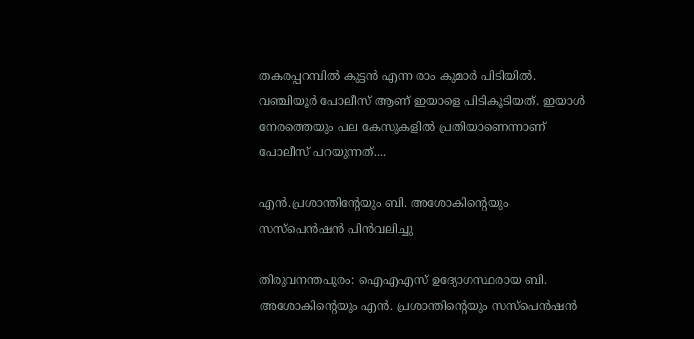തകരപ്പറമ്പിൽ കുട്ടൻ എന്ന രാം കുമാർ പിടിയിൽ. വഞ്ചിയൂർ പോലീസ് ആണ് ഇയാളെ പിടികൂടിയത്. ഇയാൾ നേരത്തെയും പല കേസുകളിൽ പ്രതിയാണെന്നാണ് പോലീസ് പറയുന്നത്....

എൻ.പ്രശാന്തിന്റേയും ബി. അശോകിന്റെയും സസ്‌പെൻഷൻ പിൻവലിച്ചു

തിരുവനന്തപുരം: ഐഎഎസ് ഉദ്യോഗസ്ഥരായ ബി. അശോകിന്റെയും എൻ. പ്രശാന്തിന്റെയും സസ്പെൻഷൻ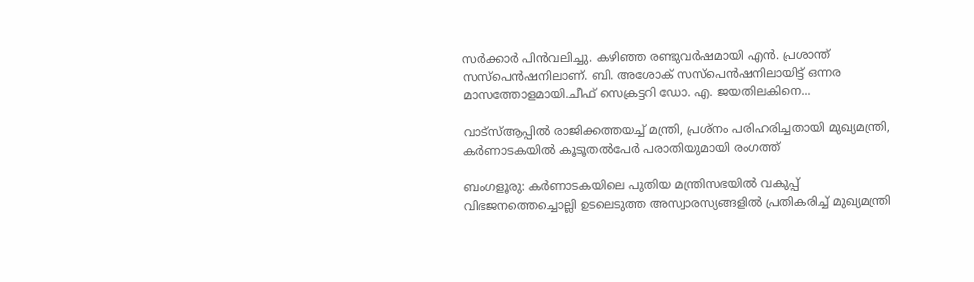സർക്കാർ പിൻവലിച്ചു. കഴിഞ്ഞ രണ്ടുവർഷമായി എൻ. പ്രശാന്ത് സസ്പെൻഷനിലാണ്. ബി. അശോക് സസ്പെൻഷനിലായിട്ട് ഒന്നര മാസത്തോളമായി.ചീഫ് സെക്രട്ടറി ഡോ. എ. ജയതിലകിനെ...

വാട്സ്ആപ്പിൽ രാജിക്കത്തയച്ച് മന്ത്രി, പ്രശ്‌നം പരിഹരിച്ചതായി മുഖ്യമന്ത്രി, കർണാടകയിൽ കൂടൂതൽപേർ പരാതിയുമായി രംഗത്ത്

ബംഗളൂരു: കർണാടകയിലെ പുതിയ മന്ത്രിസഭയിൽ വകുപ്പ് വിഭജനത്തെച്ചൊല്ലി ഉടലെടുത്ത അസ്വാരസ്യങ്ങളിൽ പ്രതികരിച്ച് മുഖ്യമന്ത്രി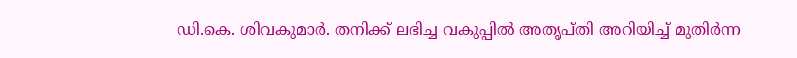ഡി.കെ. ശിവകുമാർ. തനിക്ക് ലഭിച്ച വകുപ്പിൽ അതൃപ്തി അറിയിച്ച് മുതിർന്ന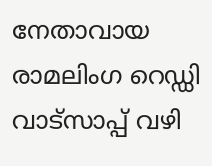നേതാവായ രാമലിംഗ റെഡ്ഡി വാട്‌സാപ്പ് വഴി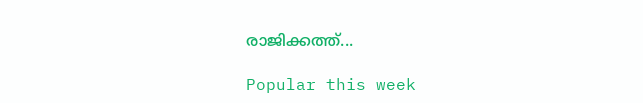രാജിക്കത്ത്...

Popular this week